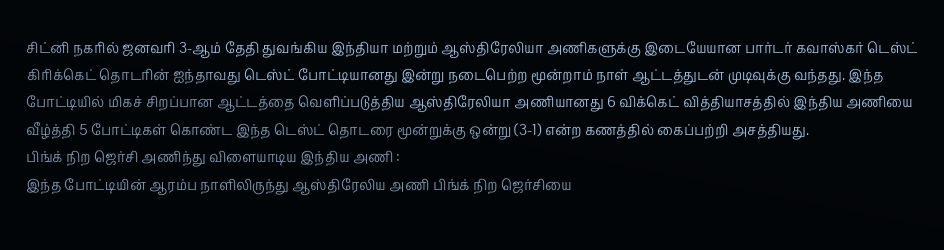சிட்னி நகரில் ஜனவரி 3-ஆம் தேதி துவங்கிய இந்தியா மற்றும் ஆஸ்திரேலியா அணிகளுக்கு இடையேயான பார்டர் கவாஸ்கர் டெஸ்ட் கிரிக்கெட் தொடரின் ஐந்தாவது டெஸ்ட் போட்டியானது இன்று நடைபெற்ற மூன்றாம் நாள் ஆட்டத்துடன் முடிவுக்கு வந்தது. இந்த போட்டியில் மிகச் சிறப்பான ஆட்டத்தை வெளிப்படுத்திய ஆஸ்திரேலியா அணியானது 6 விக்கெட் வித்தியாசத்தில் இந்திய அணியை வீழ்த்தி 5 போட்டிகள் கொண்ட இந்த டெஸ்ட் தொடரை மூன்றுக்கு ஒன்று (3-1) என்ற கணத்தில் கைப்பற்றி அசத்தியது.
பிங்க் நிற ஜெர்சி அணிந்து விளையாடிய இந்திய அணி :
இந்த போட்டியின் ஆரம்ப நாளிலிருந்து ஆஸ்திரேலிய அணி பிங்க் நிற ஜெர்சியை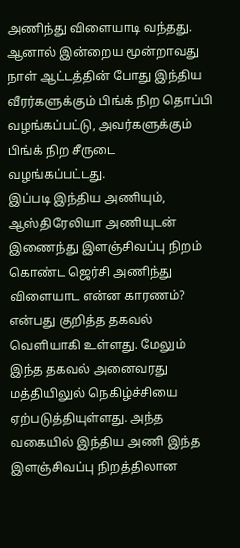அணிந்து விளையாடி வந்தது. ஆனால் இன்றைய மூன்றாவது நாள் ஆட்டத்தின் போது இந்திய வீரர்களுக்கும் பிங்க் நிற தொப்பி வழங்கப்பட்டு, அவர்களுக்கும் பிங்க் நிற சீருடை வழங்கப்பட்டது.
இப்படி இந்திய அணியும், ஆஸ்திரேலியா அணியுடன் இணைந்து இளஞ்சிவப்பு நிறம் கொண்ட ஜெர்சி அணிந்து விளையாட என்ன காரணம்? என்பது குறித்த தகவல் வெளியாகி உள்ளது. மேலும் இந்த தகவல் அனைவரது மத்தியிலுல் நெகிழ்ச்சியை ஏற்படுத்தியுள்ளது. அந்த வகையில் இந்திய அணி இந்த இளஞ்சிவப்பு நிறத்திலான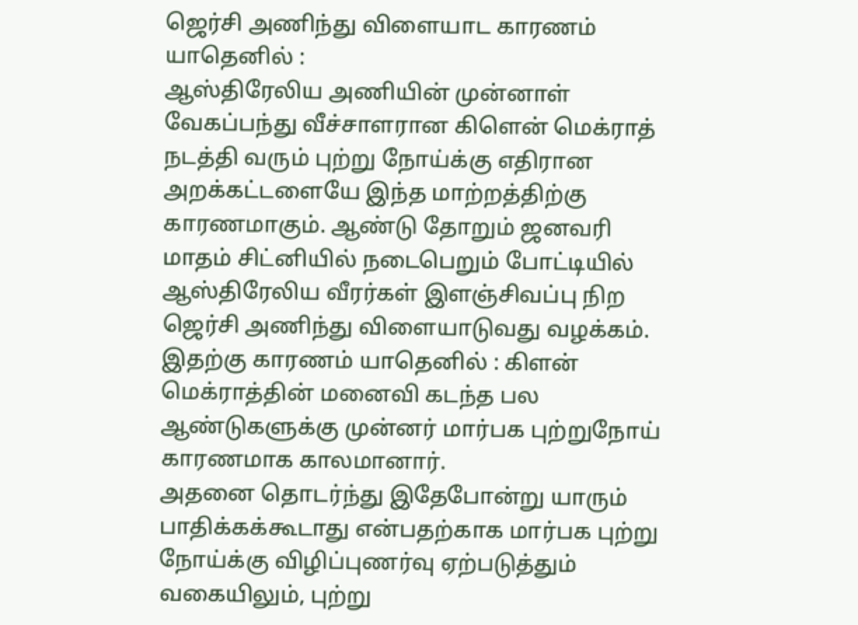ஜெர்சி அணிந்து விளையாட காரணம் யாதெனில் :
ஆஸ்திரேலிய அணியின் முன்னாள் வேகப்பந்து வீச்சாளரான கிளென் மெக்ராத் நடத்தி வரும் புற்று நோய்க்கு எதிரான அறக்கட்டளையே இந்த மாற்றத்திற்கு காரணமாகும். ஆண்டு தோறும் ஜனவரி மாதம் சிட்னியில் நடைபெறும் போட்டியில் ஆஸ்திரேலிய வீரர்கள் இளஞ்சிவப்பு நிற ஜெர்சி அணிந்து விளையாடுவது வழக்கம். இதற்கு காரணம் யாதெனில் : கிளன் மெக்ராத்தின் மனைவி கடந்த பல ஆண்டுகளுக்கு முன்னர் மார்பக புற்றுநோய் காரணமாக காலமானார்.
அதனை தொடர்ந்து இதேபோன்று யாரும் பாதிக்கக்கூடாது என்பதற்காக மார்பக புற்று நோய்க்கு விழிப்புணர்வு ஏற்படுத்தும் வகையிலும், புற்று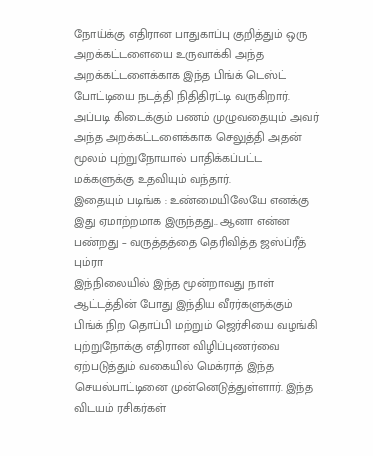நோய்க்கு எதிரான பாதுகாப்பு குறித்தும் ஒரு அறக்கட்டளையை உருவாக்கி அந்த அறக்கட்டளைக்காக இந்த பிங்க் டெஸ்ட் போட்டியை நடத்தி நிதிதிரட்டி வருகிறார். அப்படி கிடைக்கும் பணம் முழுவதையும் அவர் அந்த அறக்கட்டளைக்காக செலுத்தி அதன் மூலம் புற்றுநோயால் பாதிக்கப்பட்ட மக்களுக்கு உதவியும் வந்தார்.
இதையும் படிங்க : உண்மையிலேயே எனக்கு இது ஏமாற்றமாக இருந்தது.. ஆனா என்ன பண்றது – வருத்தத்தை தெரிவித்த ஜஸ்ப்ரீத் பும்ரா
இந்நிலையில் இந்த மூன்றாவது நாள் ஆட்டத்தின் போது இந்திய வீரர்களுக்கும் பிங்க் நிற தொப்பி மற்றும் ஜெர்சியை வழங்கி புற்றுநோக்கு எதிரான விழிப்புணர்வை ஏற்படுத்தும் வகையில் மெக்ராத் இந்த செயல்பாட்டினை முன்னெடுத்துள்ளார். இந்த விடயம் ரசிகர்கள்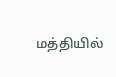மத்தியில்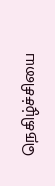நெகிழ்ச்சியை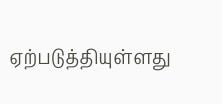ஏற்படுத்தியுள்ளது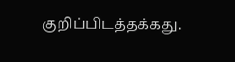குறிப்பிடத்தக்கது.